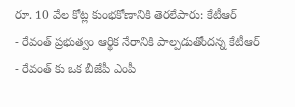రూ. 10 వేల కోట్ల కుంభకోణానికి తెరలేపారు: కేటీఆర్
- రేవంత్ ప్రభుత్వం ఆర్థిక నేరానికి పాల్పడుతోందన్న కేటీఆర్
- రేవంత్ కు ఒక బీజేపీ ఎంపీ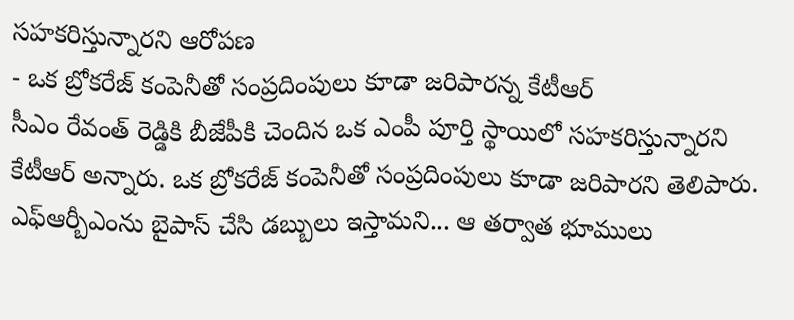సహకరిస్తున్నారని ఆరోపణ
- ఒక బ్రోకరేజ్ కంపెనీతో సంప్రదింపులు కూడా జరిపారన్న కేటీఆర్
సీఎం రేవంత్ రెడ్డికి బీజేపీకి చెందిన ఒక ఎంపీ పూర్తి స్థాయిలో సహకరిస్తున్నారని కేటీఆర్ అన్నారు. ఒక బ్రోకరేజ్ కంపెనీతో సంప్రదింపులు కూడా జరిపారని తెలిపారు. ఎఫ్ఆర్బీఎంను బైపాస్ చేసి డబ్బులు ఇస్తామని... ఆ తర్వాత భూములు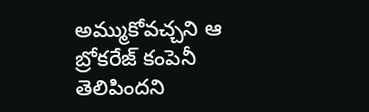అమ్ముకోవచ్చని ఆ బ్రోకరేజ్ కంపెనీ తెలిపిందని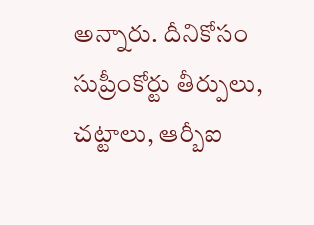అన్నారు. దీనికోసం సుప్రీంకోర్టు తీర్పులు, చట్టాలు, ఆర్బీఐ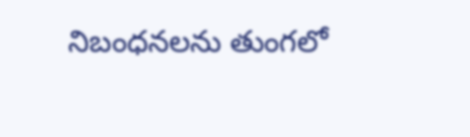నిబంధనలను తుంగలో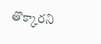తొక్కారని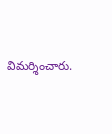విమర్శించారు.